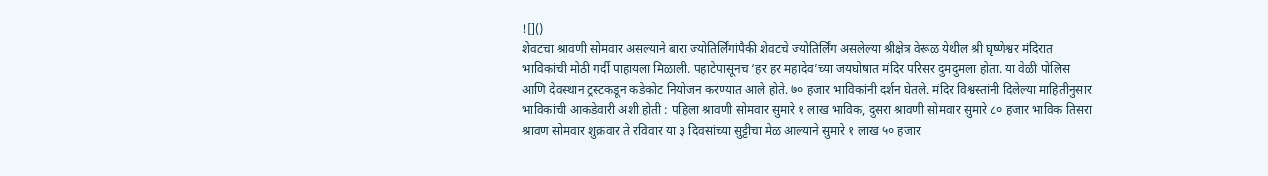![]()
शेवटचा श्रावणी सोमवार असल्याने बारा ज्योतिर्लिंगांपैकी शेवटचे ज्योतिर्लिंग असलेल्या श्रीक्षेत्र वेरूळ येथील श्री घृष्णेश्वर मंदिरात भाविकांची मोठी गर्दी पाहायला मिळाली. पहाटेपासूनच ‘हर हर महादेव’च्या जयघोषात मंदिर परिसर दुमदुमला होता. या वेळी पोलिस आणि देवस्थान ट्रस्टकडून कडेकोट नियोजन करण्यात आले होते. ७० हजार भाविकांनी दर्शन घेतले. मंदिर विश्वस्तांनी दिलेल्या माहितीनुसार भाविकांची आकडेवारी अशी होती : पहिला श्रावणी सोमवार सुमारे १ लाख भाविक, दुसरा श्रावणी सोमवार सुमारे ८० हजार भाविक तिसरा श्रावण सोमवार शुक्रवार ते रविवार या ३ दिवसांच्या सुट्टीचा मेळ आल्याने सुमारे १ लाख ५० हजार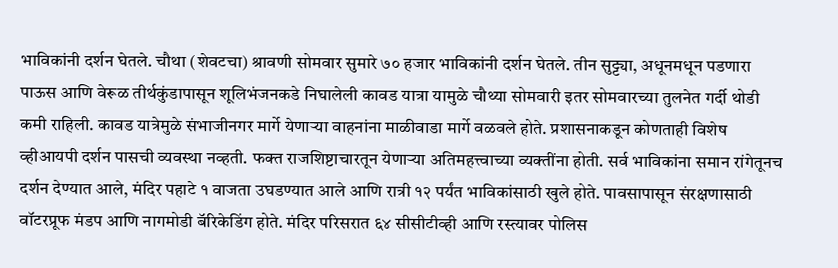भाविकांनी दर्शन घेतले. चौथा (शेवटचा) श्रावणी सोमवार सुमारे ७० हजार भाविकांनी दर्शन घेतले. तीन सुट्ट्या, अधूनमधून पडणारा पाऊस आणि वेरूळ तीर्थकुंडापासून शूलिभंजनकडे निघालेली कावड यात्रा यामुळे चौथ्या सोमवारी इतर सोमवारच्या तुलनेत गर्दी थोडी कमी राहिली. कावड यात्रेमुळे संभाजीनगर मार्गे येणाऱ्या वाहनांना माळीवाडा मार्गे वळवले होते. प्रशासनाकडून कोणताही विशेष व्हीआयपी दर्शन पासची व्यवस्था नव्हती. फक्त राजशिष्टाचारतून येणाऱ्या अतिमहत्त्वाच्या व्यक्तींना होती. सर्व भाविकांना समान रांगेतूनच दर्शन देण्यात आले, मंदिर पहाटे १ वाजता उघडण्यात आले आणि रात्री १२ पर्यंत भाविकांसाठी खुले होते. पावसापासून संरक्षणासाठी वॉटरप्रूफ मंडप आणि नागमोडी बॅरिकेडिंग होते. मंदिर परिसरात ६४ सीसीटीव्ही आणि रस्त्यावर पोलिस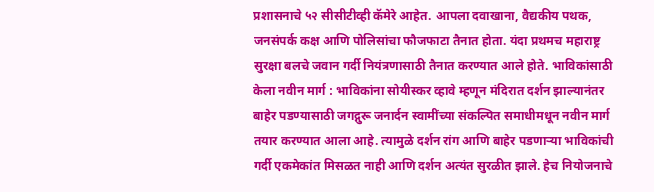प्रशासनाचे ५२ सीसीटीव्ही कॅमेरे आहेत. आपला दवाखाना, वैद्यकीय पथक, जनसंपर्क कक्ष आणि पोलिसांचा फौजफाटा तैनात होता. यंदा प्रथमच महाराष्ट्र सुरक्षा बलचे जवान गर्दी नियंत्रणासाठी तैनात करण्यात आले होते. भाविकांसाठी केला नवीन मार्ग : भाविकांना सोयीस्कर व्हावे म्हणून मंदिरात दर्शन झाल्यानंतर बाहेर पडण्यासाठी जगद्गुरू जनार्दन स्वामींच्या संकल्पित समाधीमधून नवीन मार्ग तयार करण्यात आला आहे. त्यामुळे दर्शन रांग आणि बाहेर पडणाऱ्या भाविकांची गर्दी एकमेकांत मिसळत नाही आणि दर्शन अत्यंत सुरळीत झाले. हेच नियोजनाचे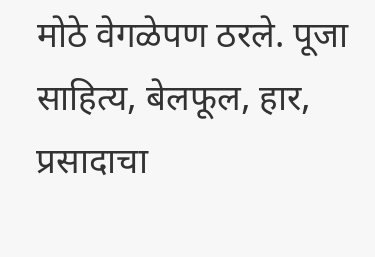मोठे वेगळेपण ठरले. पूजा साहित्य, बेलफूल, हार, प्रसादाचा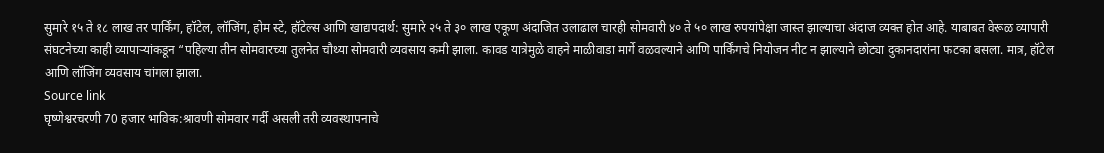सुमारे १५ ते १८ लाख तर पार्किंग, हॉटेल, लॉजिंग, होम स्टे, हॉटेल्स आणि खाद्यपदार्थ: सुमारे २५ ते ३० लाख एकूण अंदाजित उलाढाल चारही सोमवारी ४० ते ५० लाख रुपयांपेक्षा जास्त झाल्याचा अंदाज व्यक्त होत आहे. याबाबत वेरूळ व्यापारी संघटनेच्या काही व्यापाऱ्यांकडून “पहिल्या तीन सोमवारच्या तुलनेत चौथ्या सोमवारी व्यवसाय कमी झाला. कावड यात्रेमुळे वाहने माळीवाडा मार्गे वळवल्याने आणि पार्किंगचे नियोजन नीट न झाल्याने छोट्या दुकानदारांना फटका बसला. मात्र, हॉटेल आणि लॉजिंग व्यवसाय चांगला झाला.
Source link
घृष्णेश्वरचरणी 70 हजार भाविक:श्रावणी सोमवार गर्दी असली तरी व्यवस्थापनाचे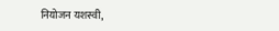नियोजन यशस्वी,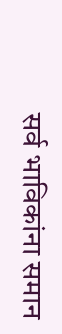सर्व भाविकांना समान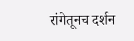रांगेतूनच दर्शन